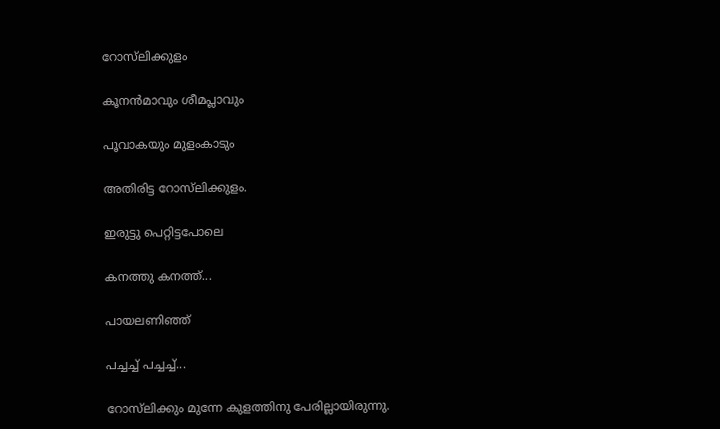റോസ്‌ലിക്കുളം

കൂനന്‍മാവും ശീമപ്ലാവും

പൂവാകയും മുളംകാടും

അതിരിട്ട റോസ്‌ലിക്കുളം.

ഇരുട്ടു പെറ്റിട്ടപോലെ

കനത്തു കനത്ത്...

പായലണിഞ്ഞ്

പച്ചച്ച് പച്ചച്ച്...

റോസ്‌ലിക്കും മുന്നേ കുളത്തിനു പേരില്ലായിരുന്നു.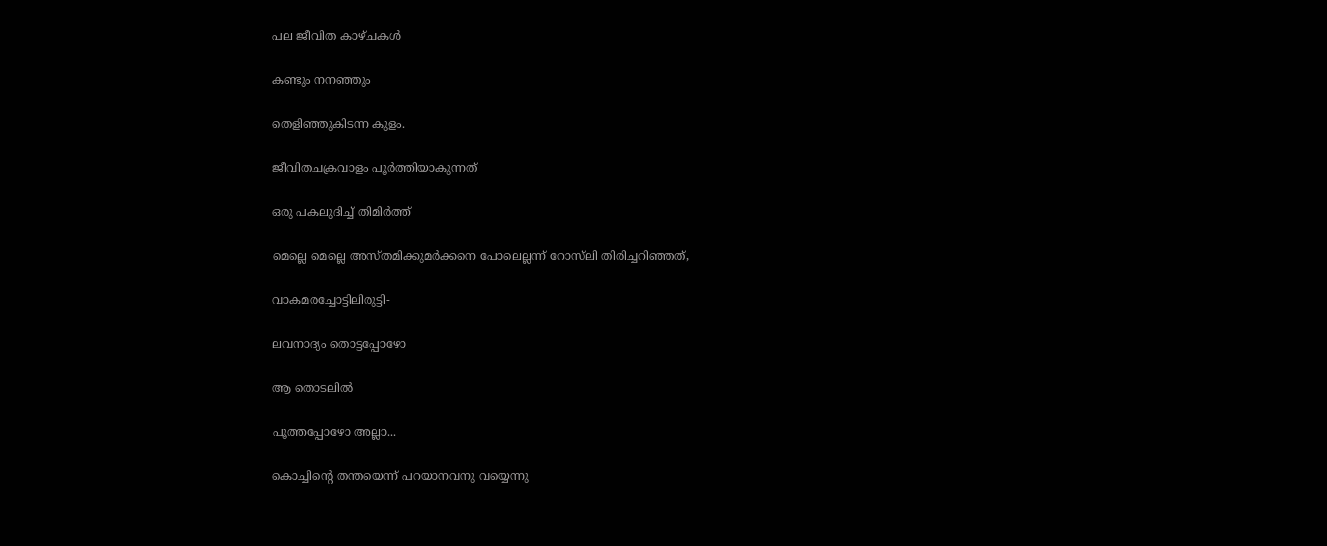പല ജീവിത കാഴ്ചകൾ

കണ്ടും നനഞ്ഞും

തെളിഞ്ഞുകിടന്ന കുളം.

ജീവിതചക്രവാളം പൂര്‍ത്തിയാകുന്നത്

ഒരു പകലുദിച്ച് തിമിര്‍ത്ത്

മെല്ലെ മെല്ലെ അസ്തമിക്കുമര്‍ക്കനെ പോലെല്ലന്ന് റോസ്‌ലി തിരിച്ചറിഞ്ഞത്,

വാകമരച്ചോട്ടിലിരുട്ടി-

ലവനാദ്യം തൊട്ടപ്പോഴോ

ആ തൊടലില്‍

പൂത്തപ്പോഴോ അല്ലാ...

കൊച്ചിന്റെ തന്തയെന്ന് പറയാനവനു വയ്യെന്നു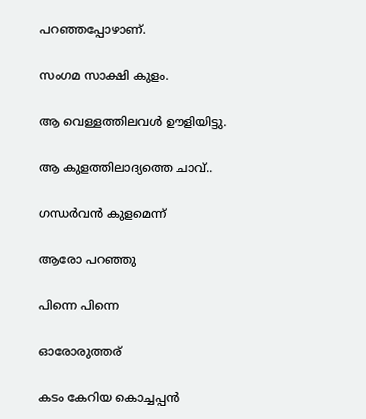പറഞ്ഞപ്പോഴാണ്.

സംഗമ സാക്ഷി കുളം.

ആ വെള്ളത്തിലവൾ ഊളിയിട്ടു.

ആ കുളത്തിലാദ്യത്തെ ചാവ്..

ഗന്ധർവൻ കുളമെന്ന്

ആരോ പറഞ്ഞു

പിന്നെ പിന്നെ

ഓരോരുത്തര്

കടം കേറിയ കൊച്ചപ്പന്‍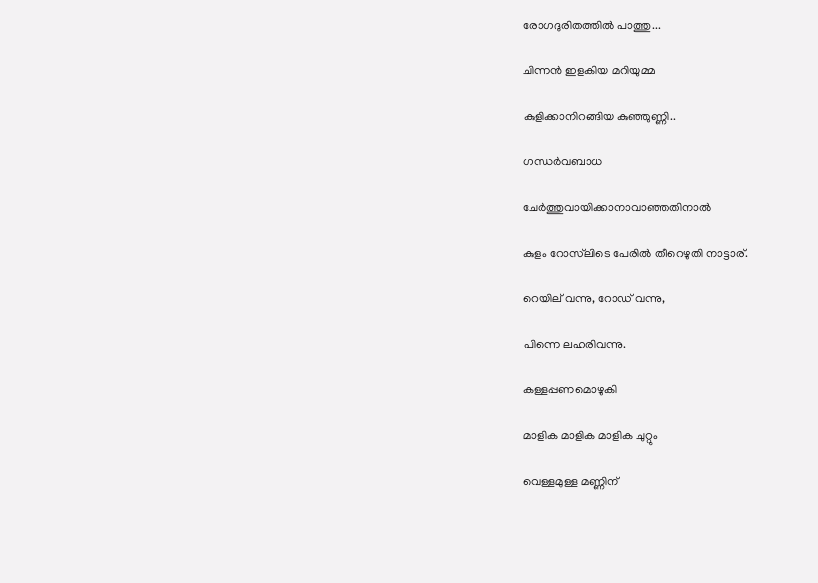രോഗദുരിതത്തില്‍ പാത്തു...

ചിന്നന്‍ ഇളകിയ മറിയുമ്മ

കുളിക്കാനിറങ്ങിയ കുഞ്ഞുണ്ണി..

ഗന്ധർവബാധ

ചേർത്തുവായിക്കാനാവാഞ്ഞതിനാൽ

കുളം റോസ്‌ലിടെ പേരിൽ തീറെഴുതി നാട്ടാര്.

റെയില് വന്നു, റോഡ് വന്നു,

പിന്നെ ലഹരിവന്നു.

കള്ളപ്പണമൊഴുകി

മാളിക മാളിക മാളിക ചുറ്റും

വെള്ളമുള്ള മണ്ണിന്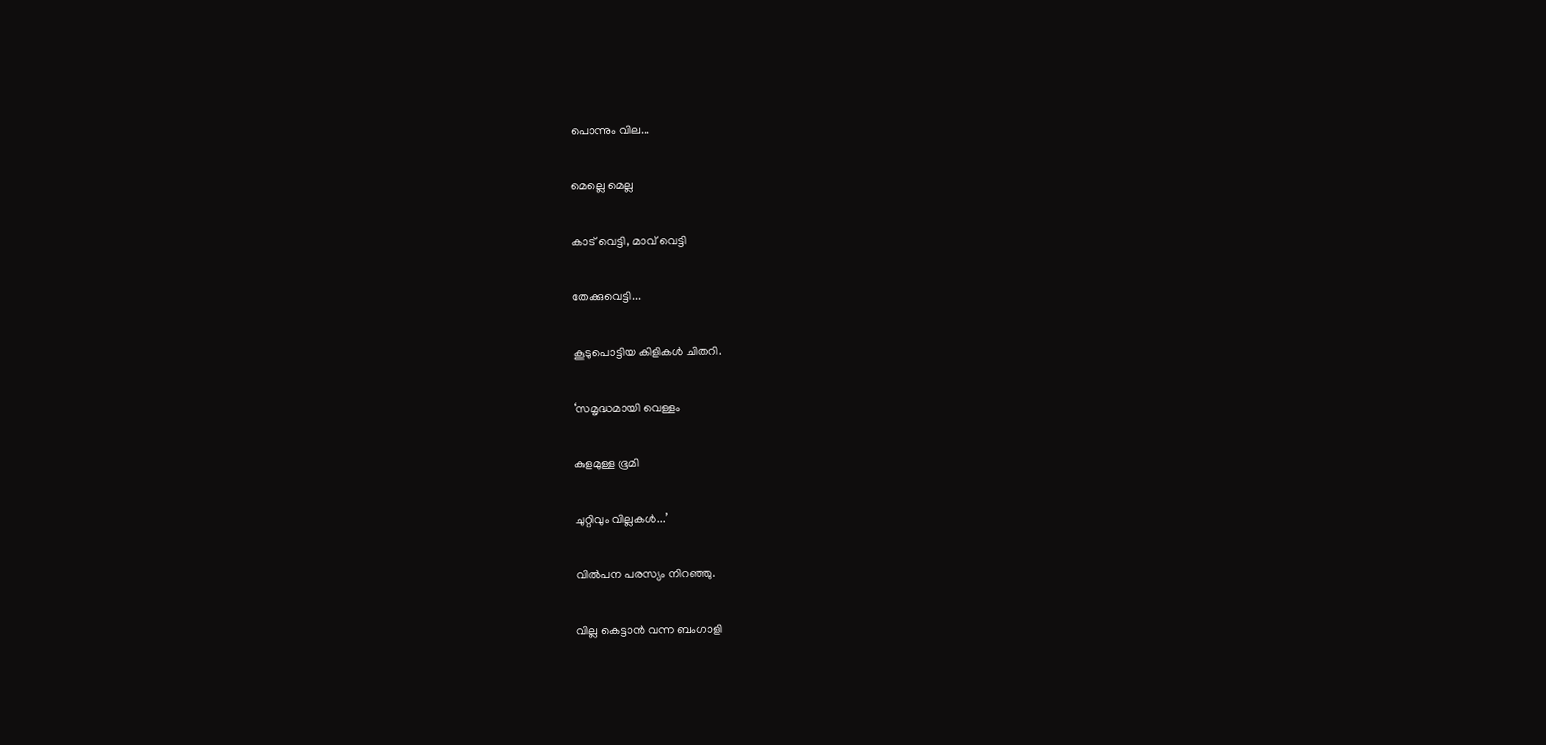പൊന്നും വില...

മെല്ലെ മെല്ല

കാട് വെട്ടി, മാവ്‌ വെട്ടി

തേക്കുവെട്ടി...

കൂടുപൊട്ടിയ കിളികൾ ചിതറി.

‘സമൃദ്ധമായി വെള്ളം

കുളമുള്ള ഭൂമി

ചുറ്റിവും വില്ലകള്‍...’

വിൽപന പരസ്യം നിറഞ്ഞു.

വില്ല കെട്ടാന്‍ വന്ന ബംഗാളി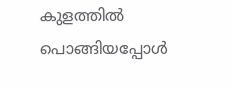കുളത്തില്‍ പൊങ്ങിയപ്പോൾ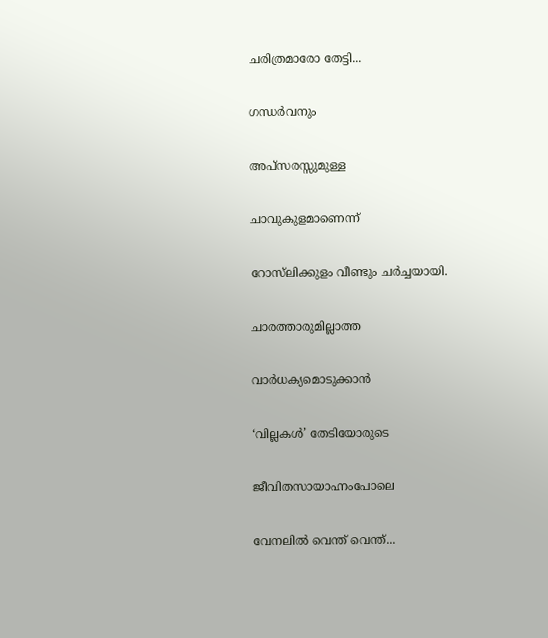ചരിത്രമാരോ തേട്ടി...

ഗന്ധർവനും

അപ്സരസ്സുമുള്ള

ചാവുകുളമാണെന്ന്

റോസ്‌ലിക്കുളം വീണ്ടും ചര്‍ച്ചയായി.

ചാരത്താരുമില്ലാത്ത

വാര്‍ധക്യമൊടുക്കാൻ

‘വില്ലകൾ’ തേടിയോരുടെ

ജീവിതസായാഹ്നംപോലെ

വേനലില്‍ വെന്ത് വെന്ത്...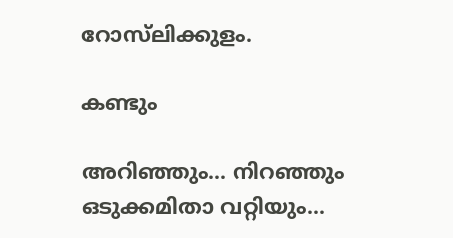റോസ്‌ലിക്കുളം.

കണ്ടും

അറിഞ്ഞും... നിറഞ്ഞും ഒടുക്കമിതാ വറ്റിയും...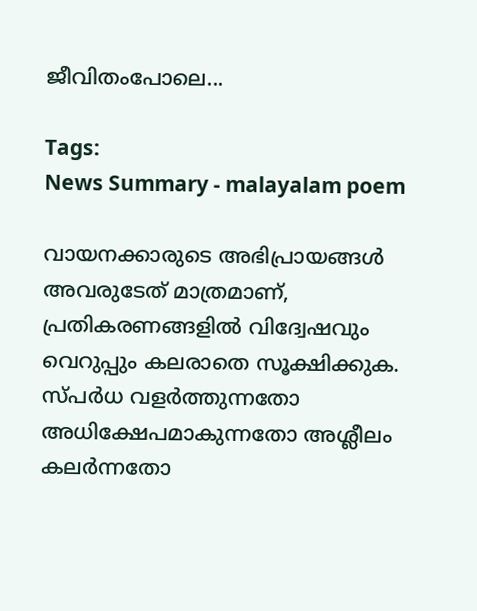ജീവിതംപോലെ...

Tags:
News Summary - malayalam poem

വായനക്കാരുടെ അഭിപ്രായങ്ങള്‍ അവരുടേത് മാത്രമാണ്, പ്രതികരണങ്ങളിൽ വിദ്വേഷവും വെറുപ്പും കലരാതെ സൂക്ഷിക്കുക. സ്പർധ വളർത്തുന്നതോ അധിക്ഷേപമാകുന്നതോ അശ്ലീലം കലർന്നതോ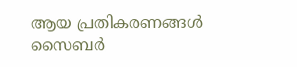ആയ പ്രതികരണങ്ങൾ സൈബർ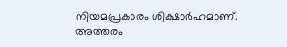നിയമപ്രകാരം ശിക്ഷാർഹമാണ്. അത്തരം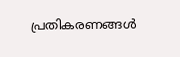പ്രതികരണങ്ങൾ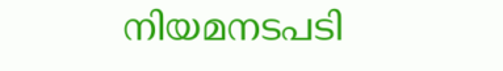നിയമനടപടി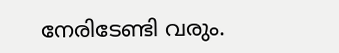നേരിടേണ്ടി വരും.